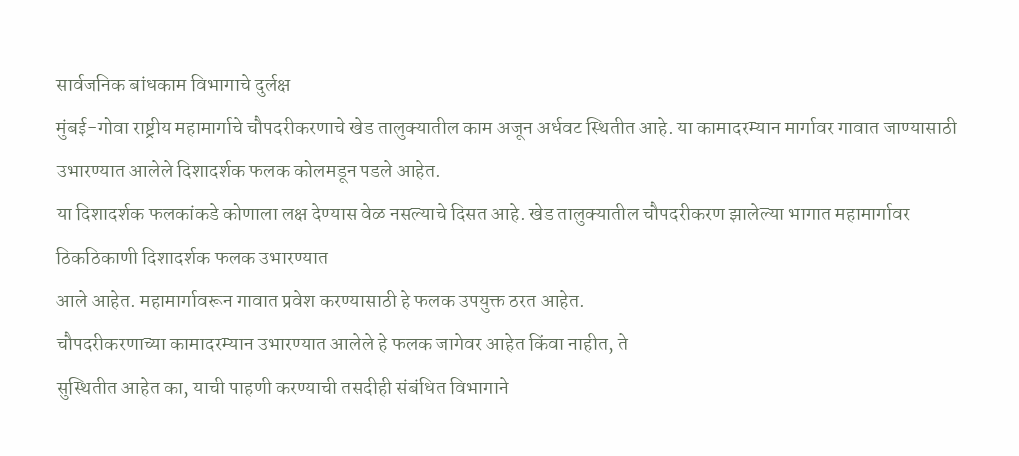सार्वजनिक बांधकाम विभागाचे दुर्लक्ष
मुंबई-गोवा राष्ट्रीय महामार्गाचे चौपदरीकरणाचे खेड तालुक्यातील काम अजून अर्धवट स्थितीत आहे. या कामादरम्यान मार्गावर गावात जाण्यासाठी उभारण्यात आलेले दिशादर्शक फलक कोलमडून पडले आहेत.
या दिशादर्शक फलकांकडे कोणाला लक्ष देण्यास वेळ नसल्याचे दिसत आहे. खेड तालुक्यातील चौपदरीकरण झालेल्या भागात महामार्गावर ठिकठिकाणी दिशादर्शक फलक उभारण्यात
आले आहेत. महामार्गावरून गावात प्रवेश करण्यासाठी हे फलक उपयुक्त ठरत आहेत.
चौपदरीकरणाच्या कामादरम्यान उभारण्यात आलेले हे फलक जागेवर आहेत किंवा नाहीत, ते
सुस्थितीत आहेत का, याची पाहणी करण्याची तसदीही संबंधित विभागाने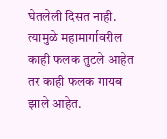घेतलेली दिसत नाही. त्यामुळे महामार्गावरील काही फलक तुटले आहेत तर काही फलक गायब झाले आहेत.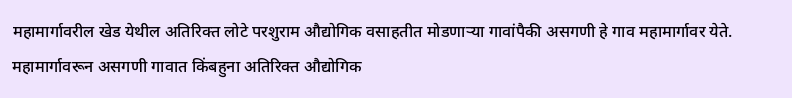महामार्गावरील खेड येथील अतिरिक्त लोटे परशुराम औद्योगिक वसाहतीत मोडणाऱ्या गावांपैकी असगणी हे गाव महामार्गावर येते. महामार्गावरून असगणी गावात किंबहुना अतिरिक्त औद्योगिक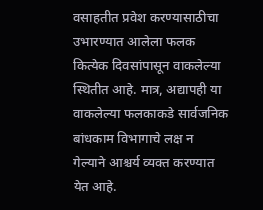वसाहतीत प्रवेश करण्यासाठीचा उभारण्यात आलेला फलक कित्येक दिवसांपासून वाकलेल्या स्थितीत आहे. मात्र, अद्यापही या वाकलेल्या फलकाकडे सार्वजनिक बांधकाम विभागाचे लक्ष न गेल्याने आश्चर्य व्यक्त करण्यात येत आहे.